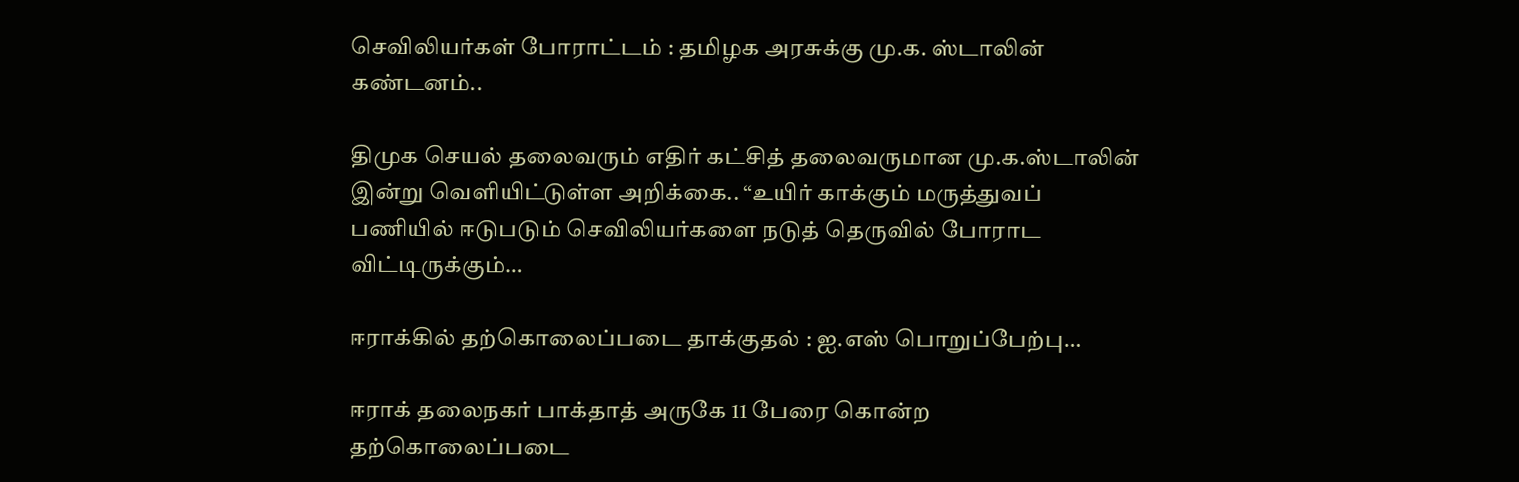செவிலியர்கள் போராட்டம் : தமிழக அரசுக்கு மு.க. ஸ்டாலின் கண்டனம்..

திமுக செயல் தலைவரும் எதிர் கட்சித் தலைவருமான மு.க.ஸ்டாலின் இன்று வெளியிட்டுள்ள அறிக்கை.. “உயிர் காக்கும் மருத்துவப் பணியில் ஈடுபடும் செவிலியர்களை நடுத் தெருவில் போராட விட்டிருக்கும்…

ஈராக்கில் தற்கொலைப்படை தாக்குதல் : ஐ.எஸ் பொறுப்பேற்பு…

ஈராக் தலைநகர் பாக்தாத் அருகே 11 பேரை கொன்ற தற்கொலைப்படை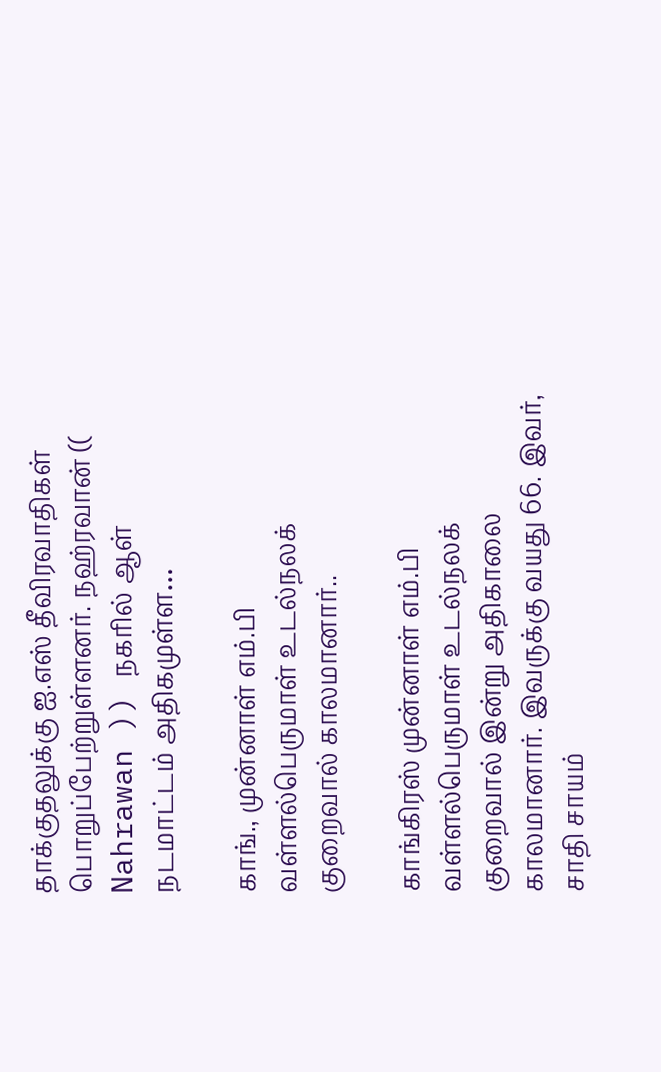தாக்குதலுக்கு ஐ.எஸ் தீவிரவாதிகள் பொறுப்பேற்றுள்ளனர். நஹ்ரவான் (( Nahrawan )) நகரில் ஆள் நடமாட்டம் அதிகமுள்ள…

காங்., முன்னாள் எம்.பி வள்ளல்பெருமாள் உடல்நலக் குறைவால் காலமானார்..

காங்கிரஸ் முன்னாள் எம்.பி வள்ளல்பெருமாள் உடல்நலக் குறைவால் இன்று அதிகாலை காலமானார். இவருக்கு வயது 66. இவர், சாதி சாயம்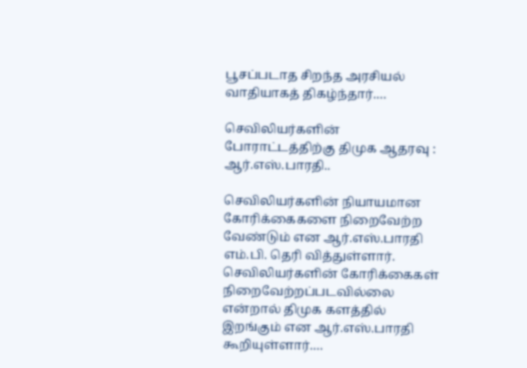பூசப்படாத சிறந்த அரசியல் வாதியாகத் திகழ்ந்தார்.…

செவிலியர்களின் போராட்டத்திற்கு திமுக ஆதரவு : ஆர்.எஸ்.பாரதி..

செவிலியர்களின் நியாயமான கோரிக்கைகளை நிறைவேற்ற வேண்டும் என ஆர்.எஸ்.பாரதி எம்.பி. தெரி வித்துள்ளார். செவிலியர்களின் கோரிக்கைகள் நிறைவேற்றப்படவில்லை என்றால் திமுக களத்தில் இறங்கும் என ஆர்.எஸ்.பாரதி கூறியுள்ளார்.…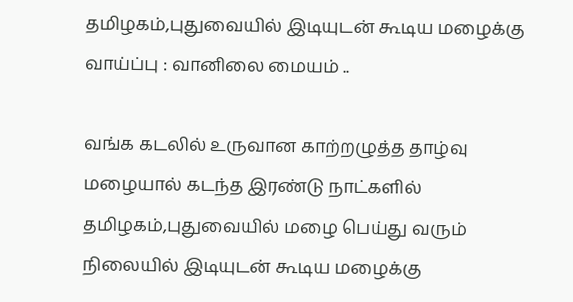தமிழகம்,புதுவையில் இடியுடன் கூடிய மழைக்கு வாய்ப்பு : வானிலை மையம் ..

வங்க கடலில் உருவான காற்றழுத்த தாழ்வு மழையால் கடந்த இரண்டு நாட்களில் தமிழகம்,புதுவையில் மழை பெய்து வரும் நிலையில் இடியுடன் கூடிய மழைக்கு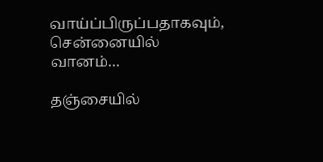வாய்ப்பிருப்பதாகவும், சென்னையில் வானம்…

தஞ்சையில்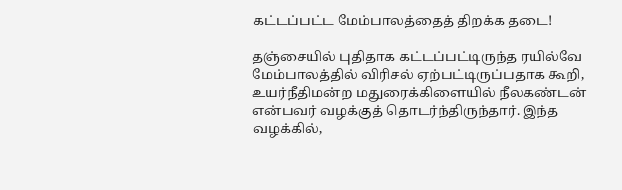கட்டப்பட்ட மேம்பாலத்தைத் திறக்க தடை!

தஞ்சையில் புதிதாக கட்டப்பட்டிருந்த ரயில்வே மேம்பாலத்தில் விரிசல் ஏற்பட்டிருப்பதாக கூறி, உயர்நீதிமன்ற மதுரைக்கிளையில் நீலகண்டன் என்பவர் வழக்குத் தொடர்ந்திருந்தார். இந்த வழக்கில்,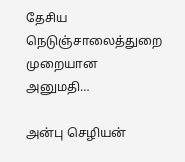தேசிய நெடுஞ்சாலைத்துறை முறையான அனுமதி…

அன்பு செழியன்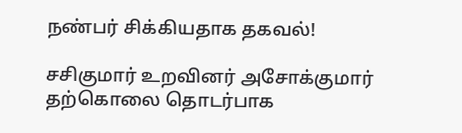நண்பர் சிக்கியதாக தகவல்!

சசிகுமார் உறவினர் அசோக்குமார் தற்கொலை தொடர்பாக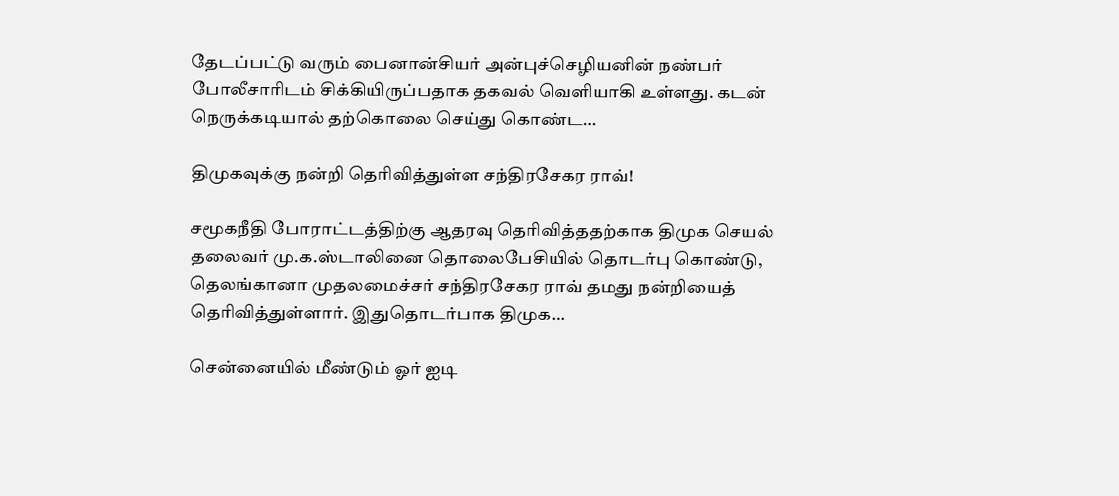தேடப்பட்டு வரும் பைனான்சியர் அன்புச்செழியனின் நண்பர் போலீசாரிடம் சிக்கியிருப்பதாக தகவல் வெளியாகி உள்ளது. கடன் நெருக்கடியால் தற்கொலை செய்து கொண்ட…

திமுகவுக்கு நன்றி தெரிவித்துள்ள சந்திரசேகர ராவ்!

சமூகநீதி போராட்டத்திற்கு ஆதரவு தெரிவித்ததற்காக திமுக செயல் தலைவர் மு.க.ஸ்டாலினை தொலைபேசியில் தொடர்பு கொண்டு, தெலங்கானா முதலமைச்சர் சந்திரசேகர ராவ் தமது நன்றியைத் தெரிவித்துள்ளார். இதுதொடர்பாக திமுக…

சென்னையில் மீண்டும் ஓர் ஐடி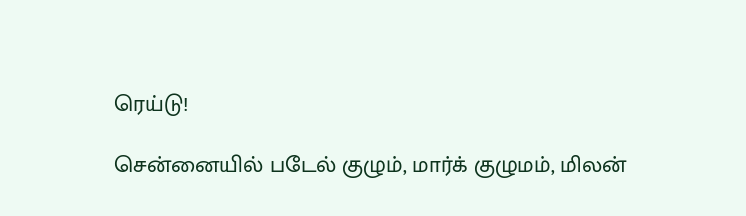ரெய்டு!

சென்னையில் படேல் குழும், மார்க் குழுமம், மிலன்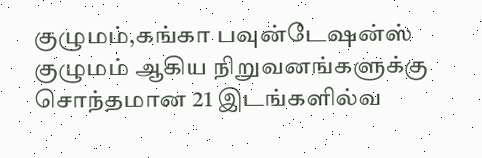குழுமம்,கங்கா பவுன்டேஷன்ஸ் குழுமம் ஆகிய நிறுவனங்களுக்கு சொந்தமான 21 இடங்களில்வ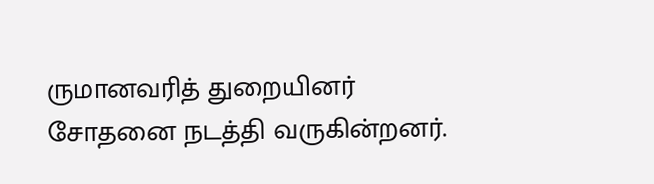ருமானவரித் துறையினர் சோதனை நடத்தி வருகின்றனர்.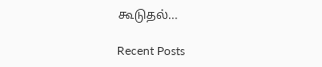கூடுதல்…

Recent Posts